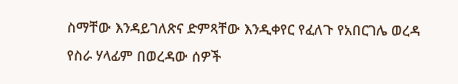ስማቸው እንዳይገለጽና ድምጻቸው እንዲቀየር የፈለጉ የአበርገሌ ወረዳ የስራ ሃላፊም በወረዳው ሰዎች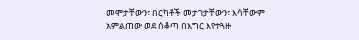መሞታቸውን፣ በርካቶች መታገታቸውን፣ እሳቸውም አምልጠው ወደ ሰቆጣ በእግር እየተጓዙ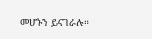መሆኑን ይናገራሉ።